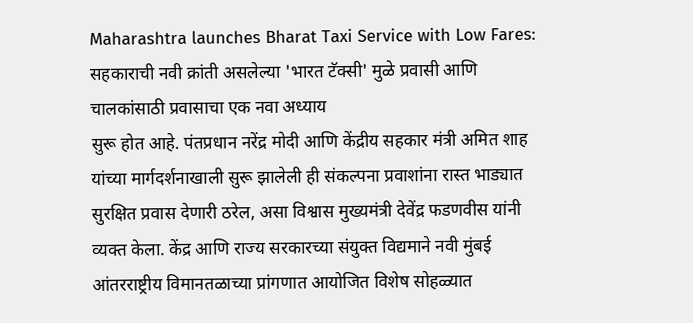Maharashtra launches Bharat Taxi Service with Low Fares: सहकाराची नवी क्रांती असलेल्या 'भारत टॅक्सी' मुळे प्रवासी आणि चालकांसाठी प्रवासाचा एक नवा अध्याय
सुरू होत आहे. पंतप्रधान नरेंद्र मोदी आणि केंद्रीय सहकार मंत्री अमित शाह यांच्या मार्गदर्शनाखाली सुरू झालेली ही संकल्पना प्रवाशांना रास्त भाड्यात सुरक्षित प्रवास देणारी ठरेल, असा विश्वास मुख्यमंत्री देवेंद्र फडणवीस यांनी व्यक्त केला. केंद्र आणि राज्य सरकारच्या संयुक्त विद्यमाने नवी मुंबई आंतरराष्ट्रीय विमानतळाच्या प्रांगणात आयोजित विशेष सोहळ्यात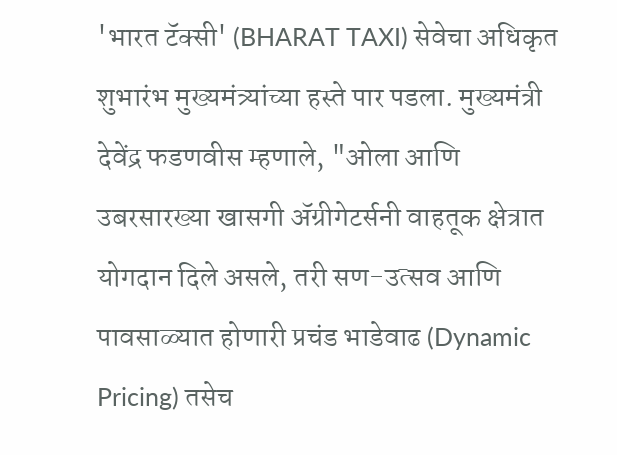'भारत टॅक्सी' (BHARAT TAXI) सेवेचा अधिकृत शुभारंभ मुख्यमंत्र्यांच्या हस्ते पार पडला. मुख्यमंत्री देवेंद्र फडणवीस म्हणाले, "ओला आणि उबरसारख्या खासगी ॲग्रीगेटर्सनी वाहतूक क्षेत्रात योगदान दिले असले, तरी सण-उत्सव आणि पावसाळ्यात होणारी प्रचंड भाडेवाढ (Dynamic Pricing) तसेच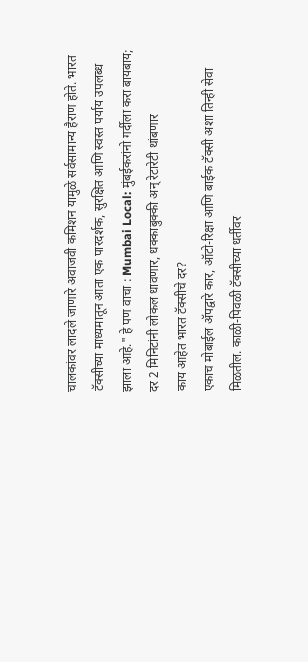चालकांवर लादले जाणारे अवाजवी कमिशन यामुळे सर्वसामान्य हैराण होते. भारत टॅक्सीच्या माध्यमातून आता एक पारदर्शक, सुरक्षित आणि स्वस्त पर्याय उपलब्ध झाला आहे." हे पण वाचा : Mumbai Local: मुंबईकरांनो गर्दीला करा बायबाय; दर 2 मिनिटांनी लोकल धावणार, धक्काबुक्की अन् रेटारेटी थांबणार
काय आहेत भारत टॅक्सीचे दर?
एकाच मोबाईल ॲपद्वारे कार, ऑटो-रिक्षा आणि बाईक टॅक्सी अशा तिन्ही सेवा मिळतील. काळी-पिवळी टॅक्सीच्या धर्तीवर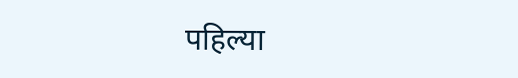पहिल्या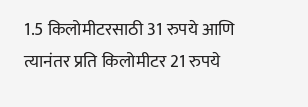1.5 किलोमीटरसाठी 31 रुपये आणि त्यानंतर प्रति किलोमीटर 21 रुपये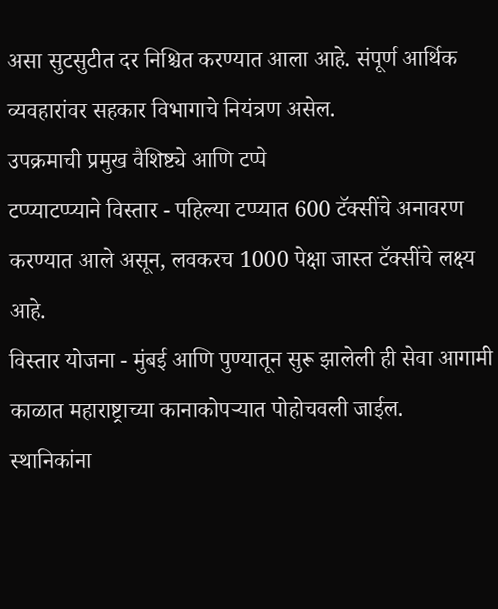असा सुटसुटीत दर निश्चित करण्यात आला आहे. संपूर्ण आर्थिक व्यवहारांवर सहकार विभागाचे नियंत्रण असेल.
उपक्रमाची प्रमुख वैशिष्ट्ये आणि टप्पे
टप्प्याटप्प्याने विस्तार - पहिल्या टप्प्यात 600 टॅक्सींचे अनावरण करण्यात आले असून, लवकरच 1000 पेक्षा जास्त टॅक्सींचे लक्ष्य आहे.
विस्तार योजना - मुंबई आणि पुण्यातून सुरू झालेली ही सेवा आगामी काळात महाराष्ट्राच्या कानाकोपऱ्यात पोहोचवली जाईल.
स्थानिकांना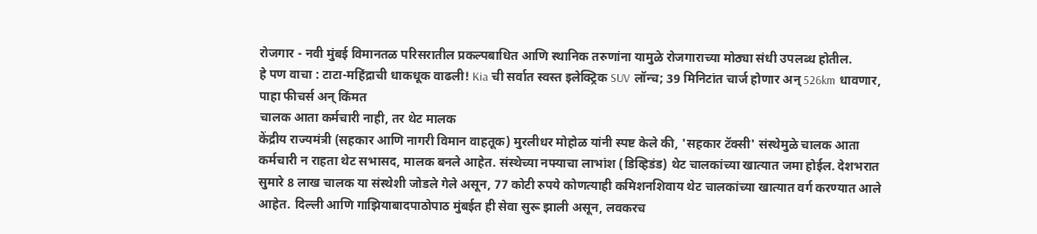रोजगार - नवी मुंबई विमानतळ परिसरातील प्रकल्पबाधित आणि स्थानिक तरुणांना यामुळे रोजगाराच्या मोठ्या संधी उपलब्ध होतील.
हे पण वाचा : टाटा-महिंद्राची धाकधूक वाढली! Kia ची सर्वात स्वस्त इलेक्ट्रिक SUV लॉन्च; 39 मिनिटांत चार्ज होणार अन् 526km धावणार, पाहा फीचर्स अन् किंमत
चालक आता कर्मचारी नाही, तर थेट मालक
केंद्रीय राज्यमंत्री (सहकार आणि नागरी विमान वाहतूक) मुरलीधर मोहोळ यांनी स्पष्ट केले की, 'सहकार टॅक्सी' संस्थेमुळे चालक आता कर्मचारी न राहता थेट सभासद, मालक बनले आहेत. संस्थेच्या नफ्याचा लाभांश (डिव्हिडंड) थेट चालकांच्या खात्यात जमा होईल. देशभरात सुमारे 8 लाख चालक या संस्थेशी जोडले गेले असून, 77 कोटी रुपये कोणत्याही कमिशनशिवाय थेट चालकांच्या खात्यात वर्ग करण्यात आले आहेत. दिल्ली आणि गाझियाबादपाठोपाठ मुंबईत ही सेवा सुरू झाली असून, लवकरच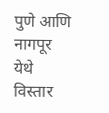पुणे आणि नागपूर येथे विस्तार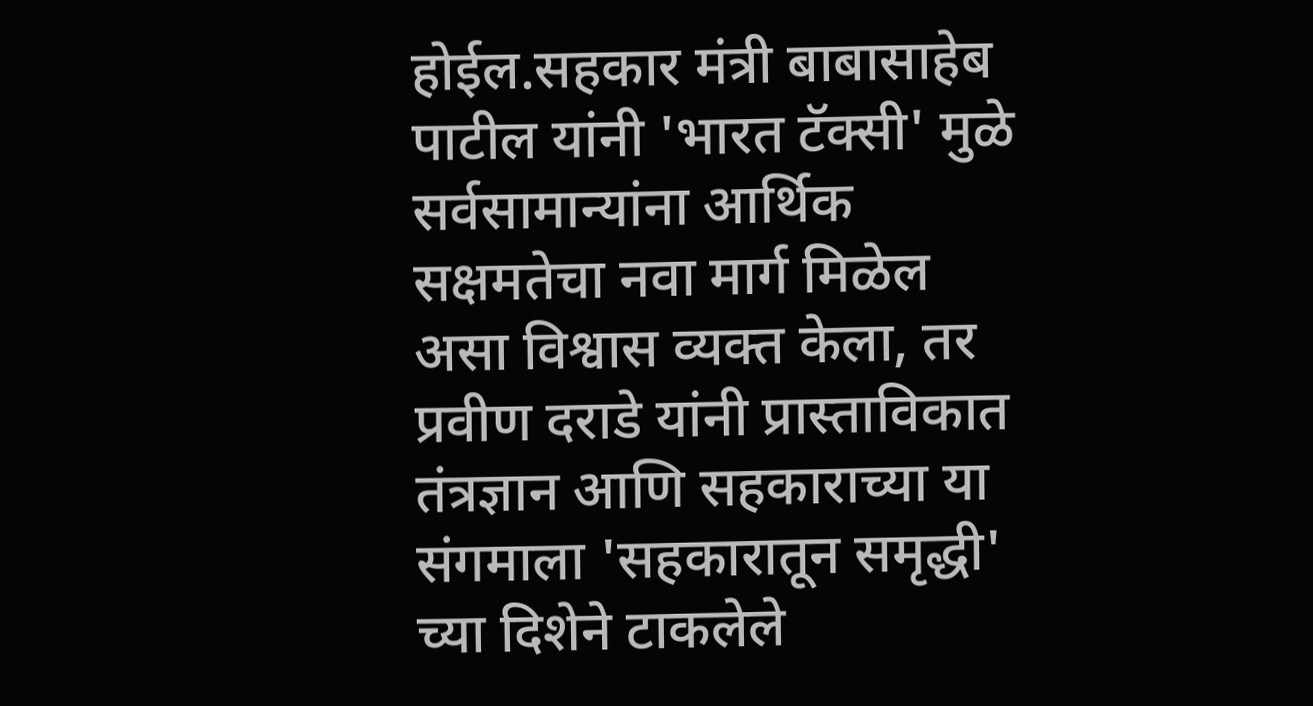होईल.सहकार मंत्री बाबासाहेब पाटील यांनी 'भारत टॅक्सी' मुळे सर्वसामान्यांना आर्थिक सक्षमतेचा नवा मार्ग मिळेल असा विश्वास व्यक्त केला, तर प्रवीण दराडे यांनी प्रास्ताविकात तंत्रज्ञान आणि सहकाराच्या या संगमाला 'सहकारातून समृद्धी' च्या दिशेने टाकलेले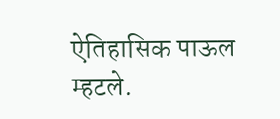ऐतिहासिक पाऊल म्हटले.